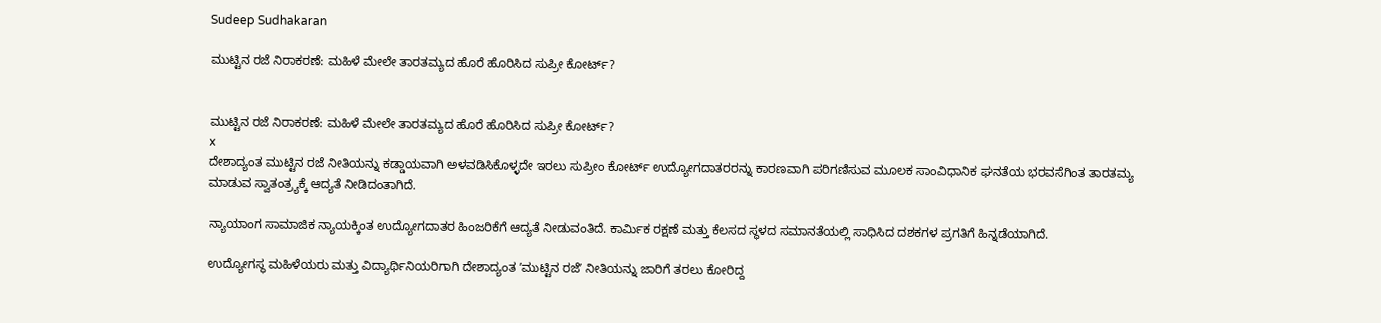Sudeep Sudhakaran

ಮುಟ್ಟಿನ ರಜೆ ನಿರಾಕರಣೆ: ಮಹಿಳೆ ಮೇಲೇ ತಾರತಮ್ಯದ ಹೊರೆ ಹೊರಿಸಿದ ಸುಪ್ರೀ ಕೋರ್ಟ್?


ಮುಟ್ಟಿನ ರಜೆ ನಿರಾಕರಣೆ: ಮಹಿಳೆ ಮೇಲೇ ತಾರತಮ್ಯದ ಹೊರೆ ಹೊರಿಸಿದ ಸುಪ್ರೀ ಕೋರ್ಟ್?
x
ದೇಶಾದ್ಯಂತ ಮುಟ್ಟಿನ ರಜೆ ನೀತಿಯನ್ನು ಕಡ್ಡಾಯವಾಗಿ ಅಳವಡಿಸಿಕೊಳ್ಳದೇ ಇರಲು ಸುಪ್ರೀಂ ಕೋರ್ಟ್ ಉದ್ಯೋಗದಾತರರನ್ನು ಕಾರಣವಾಗಿ ಪರಿಗಣಿಸುವ ಮೂಲಕ ಸಾಂವಿಧಾನಿಕ ಘನತೆಯ ಭರವಸೆಗಿಂತ ತಾರತಮ್ಯ ಮಾಡುವ ಸ್ವಾತಂತ್ರ್ಯಕ್ಕೆ ಆದ್ಯತೆ ನೀಡಿದಂತಾಗಿದೆ.

ನ್ಯಾಯಾಂಗ ಸಾಮಾಜಿಕ ನ್ಯಾಯಕ್ಕಿಂತ ಉದ್ಯೋಗದಾತರ ಹಿಂಜರಿಕೆಗೆ ಆದ್ಯತೆ ನೀಡುವಂತಿದೆ. ಕಾರ್ಮಿಕ ರಕ್ಷಣೆ ಮತ್ತು ಕೆಲಸದ ಸ್ಥಳದ ಸಮಾನತೆಯಲ್ಲಿ ಸಾಧಿಸಿದ ದಶಕಗಳ ಪ್ರಗತಿಗೆ ಹಿನ್ನಡೆಯಾಗಿದೆ.

ಉದ್ಯೋಗಸ್ಥ ಮಹಿಳೆಯರು ಮತ್ತು ವಿದ್ಯಾರ್ಥಿನಿಯರಿಗಾಗಿ ದೇಶಾದ್ಯಂತ ʼಮುಟ್ಟಿನ ರಜೆʼ ನೀತಿಯನ್ನು ಜಾರಿಗೆ ತರಲು ಕೋರಿದ್ದ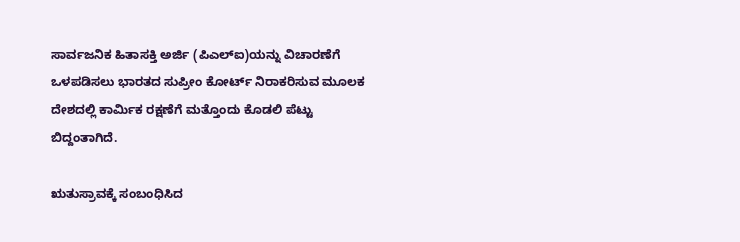ಸಾರ್ವಜನಿಕ ಹಿತಾಸಕ್ತಿ ಅರ್ಜಿ (ಪಿಎಲ್ಐ)ಯನ್ನು ವಿಚಾರಣೆಗೆ ಒಳಪಡಿಸಲು ಭಾರತದ ಸುಪ್ರೀಂ ಕೋರ್ಟ್ ನಿರಾಕರಿಸುವ ಮೂಲಕ ದೇಶದಲ್ಲಿ ಕಾರ್ಮಿಕ ರಕ್ಷಣೆಗೆ ಮತ್ತೊಂದು ಕೊಡಲಿ ಪೆಟ್ಟು ಬಿದ್ದಂತಾಗಿದೆ.

ಋತುಸ್ರಾವಕ್ಕೆ ಸಂಬಂಧಿಸಿದ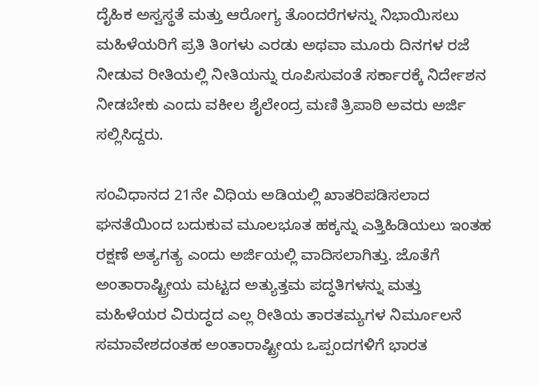ದೈಹಿಕ ಅಸ್ವಸ್ಥತೆ ಮತ್ತು ಆರೋಗ್ಯ ತೊಂದರೆಗಳನ್ನು ನಿಭಾಯಿಸಲು ಮಹಿಳೆಯರಿಗೆ ಪ್ರತಿ ತಿಂಗಳು ಎರಡು ಅಥವಾ ಮೂರು ದಿನಗಳ ರಜೆ ನೀಡುವ ರೀತಿಯಲ್ಲಿ ನೀತಿಯನ್ನು ರೂಪಿಸುವಂತೆ ಸರ್ಕಾರಕ್ಕೆ ನಿರ್ದೇಶನ ನೀಡಬೇಕು ಎಂದು ವಕೀಲ ಶೈಲೇಂದ್ರ ಮಣಿ ತ್ರಿಪಾಠಿ ಅವರು ಅರ್ಜಿ ಸಲ್ಲಿಸಿದ್ದರು.

ಸಂವಿಧಾನದ 21ನೇ ವಿಧಿಯ ಅಡಿಯಲ್ಲಿ ಖಾತರಿಪಡಿಸಲಾದ ಘನತೆಯಿಂದ ಬದುಕುವ ಮೂಲಭೂತ ಹಕ್ಕನ್ನು ಎತ್ತಿಹಿಡಿಯಲು ಇಂತಹ ರಕ್ಷಣೆ ಅತ್ಯಗತ್ಯ ಎಂದು ಅರ್ಜಿಯಲ್ಲಿ ವಾದಿಸಲಾಗಿತ್ತು. ಜೊತೆಗೆ ಅಂತಾರಾಷ್ಟ್ರೀಯ ಮಟ್ಟದ ಅತ್ಯುತ್ತಮ ಪದ್ಧತಿಗಳನ್ನು ಮತ್ತು ಮಹಿಳೆಯರ ವಿರುದ್ಧದ ಎಲ್ಲ ರೀತಿಯ ತಾರತಮ್ಯಗಳ ನಿರ್ಮೂಲನೆ ಸಮಾವೇಶದಂತಹ ಅಂತಾರಾಷ್ಟ್ರೀಯ ಒಪ್ಪಂದಗಳಿಗೆ ಭಾರತ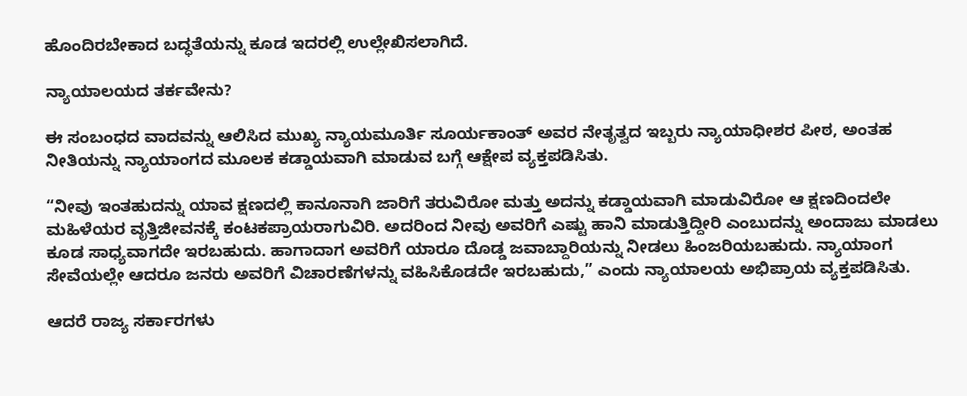ಹೊಂದಿರಬೇಕಾದ ಬದ್ಧತೆಯನ್ನು ಕೂಡ ಇದರಲ್ಲಿ ಉಲ್ಲೇಖಿಸಲಾಗಿದೆ.

ನ್ಯಾಯಾಲಯದ ತರ್ಕವೇನು?

ಈ ಸಂಬಂಧದ ವಾದವನ್ನು ಆಲಿಸಿದ ಮುಖ್ಯ ನ್ಯಾಯಮೂರ್ತಿ ಸೂರ್ಯಕಾಂತ್ ಅವರ ನೇತೃತ್ವದ ಇಬ್ಬರು ನ್ಯಾಯಾಧೀಶರ ಪೀಠ, ಅಂತಹ ನೀತಿಯನ್ನು ನ್ಯಾಯಾಂಗದ ಮೂಲಕ ಕಡ್ಡಾಯವಾಗಿ ಮಾಡುವ ಬಗ್ಗೆ ಆಕ್ಷೇಪ ವ್ಯಕ್ತಪಡಿಸಿತು.

“ನೀವು ಇಂತಹುದನ್ನು ಯಾವ ಕ್ಷಣದಲ್ಲಿ ಕಾನೂನಾಗಿ ಜಾರಿಗೆ ತರುವಿರೋ ಮತ್ತು ಅದನ್ನು ಕಡ್ಡಾಯವಾಗಿ ಮಾಡುವಿರೋ ಆ ಕ್ಷಣದಿಂದಲೇ ಮಹಿಳೆಯರ ವೃತ್ತಿಜೀವನಕ್ಕೆ ಕಂಟಕಪ್ರಾಯರಾಗುವಿರಿ. ಅದರಿಂದ ನೀವು ಅವರಿಗೆ ಎಷ್ಟು ಹಾನಿ ಮಾಡುತ್ತಿದ್ದೀರಿ ಎಂಬುದನ್ನು ಅಂದಾಜು ಮಾಡಲು ಕೂಡ ಸಾಧ್ಯವಾಗದೇ ಇರಬಹುದು. ಹಾಗಾದಾಗ ಅವರಿಗೆ ಯಾರೂ ದೊಡ್ಡ ಜವಾಬ್ದಾರಿಯನ್ನು ನೀಡಲು ಹಿಂಜರಿಯಬಹುದು. ನ್ಯಾಯಾಂಗ ಸೇವೆಯಲ್ಲೇ ಆದರೂ ಜನರು ಅವರಿಗೆ ವಿಚಾರಣೆಗಳನ್ನು ವಹಿಸಿಕೊಡದೇ ಇರಬಹುದು,” ಎಂದು ನ್ಯಾಯಾಲಯ ಅಭಿಪ್ರಾಯ ವ್ಯಕ್ತಪಡಿಸಿತು.

ಆದರೆ ರಾಜ್ಯ ಸರ್ಕಾರಗಳು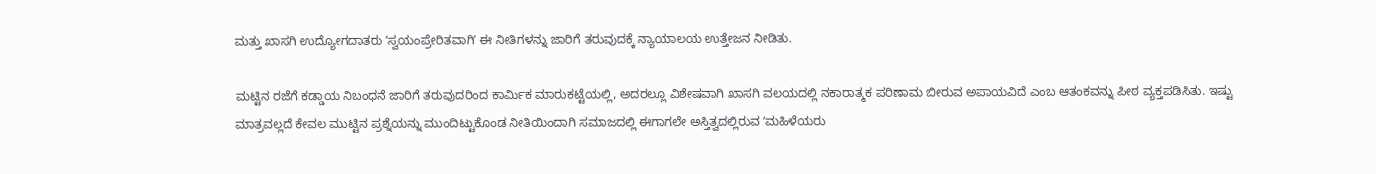ಮತ್ತು ಖಾಸಗಿ ಉದ್ಯೋಗದಾತರು ʼಸ್ವಯಂಪ್ರೇರಿತವಾಗಿʼ ಈ ನೀತಿಗಳನ್ನು ಜಾರಿಗೆ ತರುವುದಕ್ಕೆ ನ್ಯಾಯಾಲಯ ಉತ್ತೇಜನ ನೀಡಿತು.

ಮಟ್ಟಿನ ರಜೆಗೆ ಕಡ್ಡಾಯ ನಿಬಂಧನೆ ಜಾರಿಗೆ ತರುವುದರಿಂದ ಕಾರ್ಮಿಕ ಮಾರುಕಟ್ಟೆಯಲ್ಲಿ, ಅದರಲ್ಲೂ ವಿಶೇಷವಾಗಿ ಖಾಸಗಿ ವಲಯದಲ್ಲಿ ನಕಾರಾತ್ಮಕ ಪರಿಣಾಮ ಬೀರುವ ಅಪಾಯವಿದೆ ಎಂಬ ಆತಂಕವನ್ನು ಪೀಠ ವ್ಯಕ್ತಪಡಿಸಿತು. ಇಷ್ಟು ಮಾತ್ರವಲ್ಲದೆ ಕೇವಲ ಮುಟ್ಟಿನ ಪ್ರಶ್ನೆಯನ್ನು ಮುಂದಿಟ್ಟುಕೊಂಡ ನೀತಿಯಿಂದಾಗಿ ಸಮಾಜದಲ್ಲಿ ಈಗಾಗಲೇ ಅಸ್ತಿತ್ವದಲ್ಲಿರುವ ʼಮಹಿಳೆಯರು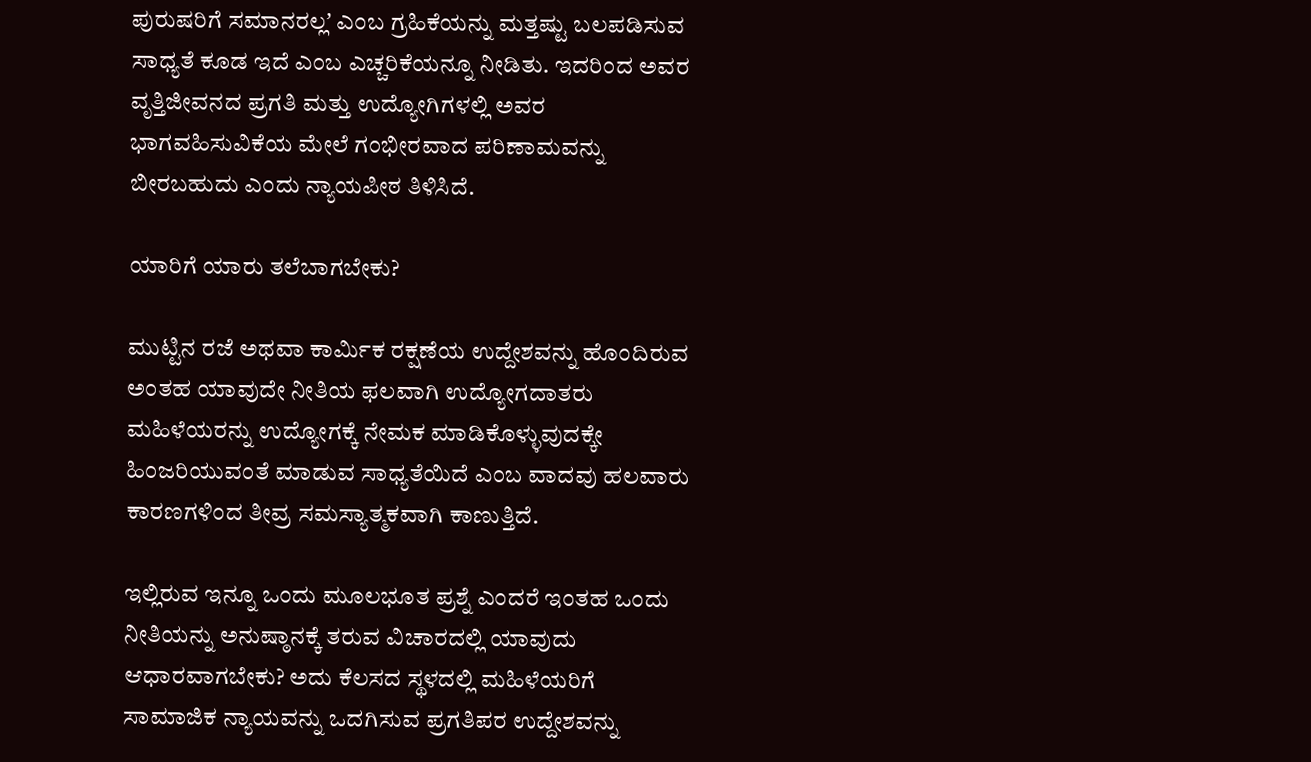ಪುರುಷರಿಗೆ ಸಮಾನರಲ್ಲʼ ಎಂಬ ಗ್ರಹಿಕೆಯನ್ನು ಮತ್ತಷ್ಟು ಬಲಪಡಿಸುವ ಸಾಧ್ಯತೆ ಕೂಡ ಇದೆ ಎಂಬ ಎಚ್ಚರಿಕೆಯನ್ನೂ ನೀಡಿತು. ಇದರಿಂದ ಅವರ ವೃತ್ತಿಜೀವನದ ಪ್ರಗತಿ ಮತ್ತು ಉದ್ಯೋಗಿಗಳಲ್ಲಿ ಅವರ ಭಾಗವಹಿಸುವಿಕೆಯ ಮೇಲೆ ಗಂಭೀರವಾದ ಪರಿಣಾಮವನ್ನು ಬೀರಬಹುದು ಎಂದು ನ್ಯಾಯಪೀಠ ತಿಳಿಸಿದೆ.

ಯಾರಿಗೆ ಯಾರು ತಲೆಬಾಗಬೇಕು?

ಮುಟ್ಟಿನ ರಜೆ ಅಥವಾ ಕಾರ್ಮಿಕ ರಕ್ಷಣೆಯ ಉದ್ದೇಶವನ್ನು ಹೊಂದಿರುವ ಅಂತಹ ಯಾವುದೇ ನೀತಿಯ ಫಲವಾಗಿ ಉದ್ಯೋಗದಾತರು ಮಹಿಳೆಯರನ್ನು ಉದ್ಯೋಗಕ್ಕೆ ನೇಮಕ ಮಾಡಿಕೊಳ್ಳುವುದಕ್ಕೇ ಹಿಂಜರಿಯುವಂತೆ ಮಾಡುವ ಸಾಧ್ಯತೆಯಿದೆ ಎಂಬ ವಾದವು ಹಲವಾರು ಕಾರಣಗಳಿಂದ ತೀವ್ರ ಸಮಸ್ಯಾತ್ಮಕವಾಗಿ ಕಾಣುತ್ತಿದೆ.

ಇಲ್ಲಿರುವ ಇನ್ನೂ ಒಂದು ಮೂಲಭೂತ ಪ್ರಶ್ನೆ ಎಂದರೆ ಇಂತಹ ಒಂದು ನೀತಿಯನ್ನು ಅನುಷ್ಠಾನಕ್ಕೆ ತರುವ ವಿಚಾರದಲ್ಲಿ ಯಾವುದು ಆಧಾರವಾಗಬೇಕು? ಅದು ಕೆಲಸದ ಸ್ಥಳದಲ್ಲಿ ಮಹಿಳೆಯರಿಗೆ ಸಾಮಾಜಿಕ ನ್ಯಾಯವನ್ನು ಒದಗಿಸುವ ಪ್ರಗತಿಪರ ಉದ್ದೇಶವನ್ನು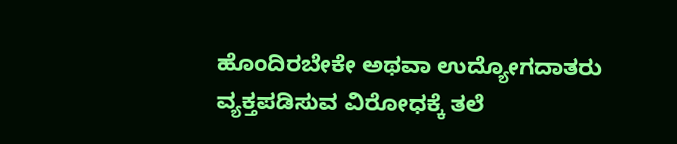ಹೊಂದಿರಬೇಕೇ ಅಥವಾ ಉದ್ಯೋಗದಾತರು ವ್ಯಕ್ತಪಡಿಸುವ ವಿರೋಧಕ್ಕೆ ತಲೆ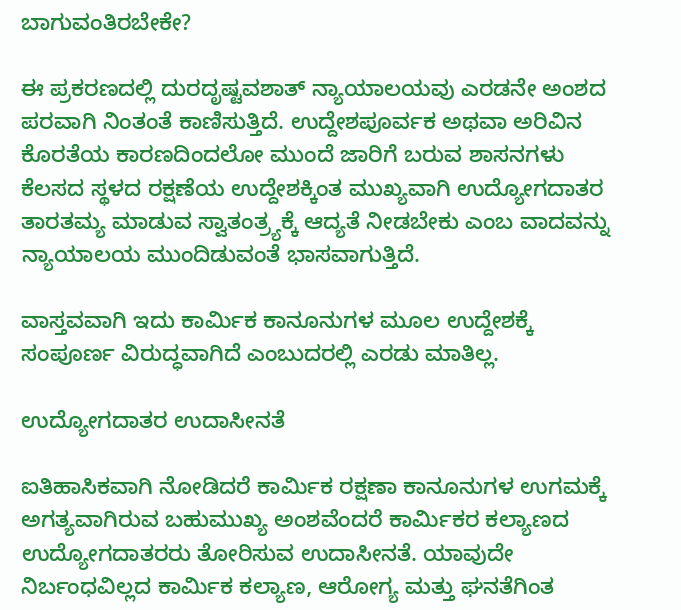ಬಾಗುವಂತಿರಬೇಕೇ?

ಈ ಪ್ರಕರಣದಲ್ಲಿ ದುರದೃಷ್ಟವಶಾತ್ ನ್ಯಾಯಾಲಯವು ಎರಡನೇ ಅಂಶದ ಪರವಾಗಿ ನಿಂತಂತೆ ಕಾಣಿಸುತ್ತಿದೆ. ಉದ್ದೇಶಪೂರ್ವಕ ಅಥವಾ ಅರಿವಿನ ಕೊರತೆಯ ಕಾರಣದಿಂದಲೋ ಮುಂದೆ ಜಾರಿಗೆ ಬರುವ ಶಾಸನಗಳು ಕೆಲಸದ ಸ್ಥಳದ ರಕ್ಷಣೆಯ ಉದ್ದೇಶಕ್ಕಿಂತ ಮುಖ್ಯವಾಗಿ ಉದ್ಯೋಗದಾತರ ತಾರತಮ್ಯ ಮಾಡುವ ಸ್ವಾತಂತ್ರ್ಯಕ್ಕೆ ಆದ್ಯತೆ ನೀಡಬೇಕು ಎಂಬ ವಾದವನ್ನು ನ್ಯಾಯಾಲಯ ಮುಂದಿಡುವಂತೆ ಭಾಸವಾಗುತ್ತಿದೆ.

ವಾಸ್ತವವಾಗಿ ಇದು ಕಾರ್ಮಿಕ ಕಾನೂನುಗಳ ಮೂಲ ಉದ್ದೇಶಕ್ಕೆ ಸಂಪೂರ್ಣ ವಿರುದ್ಧವಾಗಿದೆ ಎಂಬುದರಲ್ಲಿ ಎರಡು ಮಾತಿಲ್ಲ.

ಉದ್ಯೋಗದಾತರ ಉದಾಸೀನತೆ

ಐತಿಹಾಸಿಕವಾಗಿ ನೋಡಿದರೆ ಕಾರ್ಮಿಕ ರಕ್ಷಣಾ ಕಾನೂನುಗಳ ಉಗಮಕ್ಕೆ ಅಗತ್ಯವಾಗಿರುವ ಬಹುಮುಖ್ಯ ಅಂಶವೆಂದರೆ ಕಾರ್ಮಿಕರ ಕಲ್ಯಾಣದ ಉದ್ಯೋಗದಾತರರು ತೋರಿಸುವ ಉದಾಸೀನತೆ. ಯಾವುದೇ ನಿರ್ಬಂಧವಿಲ್ಲದ ಕಾರ್ಮಿಕ ಕಲ್ಯಾಣ, ಆರೋಗ್ಯ ಮತ್ತು ಘನತೆಗಿಂತ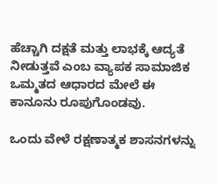ಹೆಚ್ಚಾಗಿ ದಕ್ಷತೆ ಮತ್ತು ಲಾಭಕ್ಕೆ ಆದ್ಯತೆ ನೀಡುತ್ತವೆ ಎಂಬ ವ್ಯಾಪಕ ಸಾಮಾಜಿಕ ಒಮ್ಮತದ ಆಧಾರದ ಮೇಲೆ ಈ ಕಾನೂನು ರೂಪುಗೊಂಡವು.

ಒಂದು ವೇಳೆ ರಕ್ಷಣಾತ್ಮಕ ಶಾಸನಗಳನ್ನು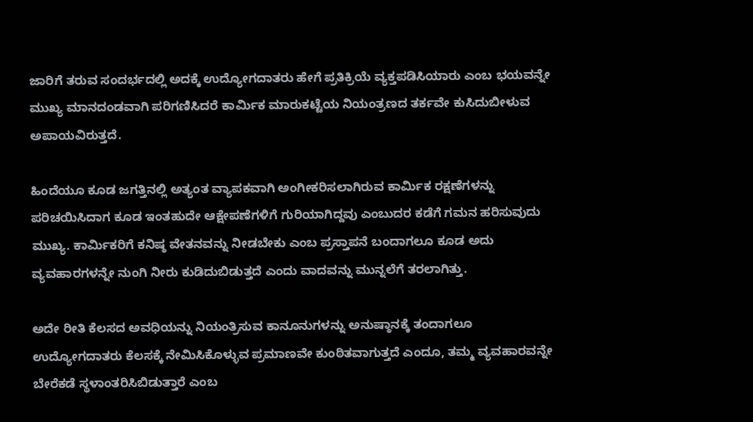ಜಾರಿಗೆ ತರುವ ಸಂದರ್ಭದಲ್ಲಿ ಅದಕ್ಕೆ ಉದ್ಯೋಗದಾತರು ಹೇಗೆ ಪ್ರತಿಕ್ರಿಯೆ ವ್ಯಕ್ತಪಡಿಸಿಯಾರು ಎಂಬ ಭಯವನ್ನೇ ಮುಖ್ಯ ಮಾನದಂಡವಾಗಿ ಪರಿಗಣಿಸಿದರೆ ಕಾರ್ಮಿಕ ಮಾರುಕಟ್ಟೆಯ ನಿಯಂತ್ರಣದ ತರ್ಕವೇ ಕುಸಿದುಬೀಳುವ ಅಪಾಯವಿರುತ್ತದೆ.

ಹಿಂದೆಯೂ ಕೂಡ ಜಗತ್ತಿನಲ್ಲಿ ಅತ್ಯಂತ ವ್ಯಾಪಕವಾಗಿ ಅಂಗೀಕರಿಸಲಾಗಿರುವ ಕಾರ್ಮಿಕ ರಕ್ಷಣೆಗಳನ್ನು ಪರಿಚಯಿಸಿದಾಗ ಕೂಡ ಇಂತಹುದೇ ಆಕ್ಷೇಪಣೆಗಳಿಗೆ ಗುರಿಯಾಗಿದ್ದವು ಎಂಬುದರ ಕಡೆಗೆ ಗಮನ ಹರಿಸುವುದು ಮುಖ್ಯ. ಕಾರ್ಮಿಕರಿಗೆ ಕನಿಷ್ಠ ವೇತನವನ್ನು ನೀಡಬೇಕು ಎಂಬ ಪ್ರಸ್ತಾಪನೆ ಬಂದಾಗಲೂ ಕೂಡ ಅದು ವ್ಯವಹಾರಗಳನ್ನೇ ನುಂಗಿ ನೀರು ಕುಡಿದುಬಿಡುತ್ತದೆ ಎಂದು ವಾದವನ್ನು ಮುನ್ನಲೆಗೆ ತರಲಾಗಿತ್ತು.

ಅದೇ ರೀತಿ ಕೆಲಸದ ಅವಧಿಯನ್ನು ನಿಯಂತ್ರಿಸುವ ಕಾನೂನುಗಳನ್ನು ಅನುಷ್ಠಾನಕ್ಕೆ ತಂದಾಗಲೂ ಉದ್ಯೋಗದಾತರು ಕೆಲಸಕ್ಕೆ ನೇಮಿಸಿಕೊಳ್ಳುವ ಪ್ರಮಾಣವೇ ಕುಂಠಿತವಾಗುತ್ತದೆ ಎಂದೂ, ತಮ್ಮ ವ್ಯವಹಾರವನ್ನೇ ಬೇರೆಕಡೆ ಸ್ಥಳಾಂತರಿಸಿಬಿಡುತ್ತಾರೆ ಎಂಬ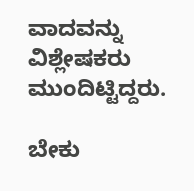ವಾದವನ್ನು ವಿಶ್ಲೇಷಕರು ಮುಂದಿಟ್ಟಿದ್ದರು.

ಬೇಕು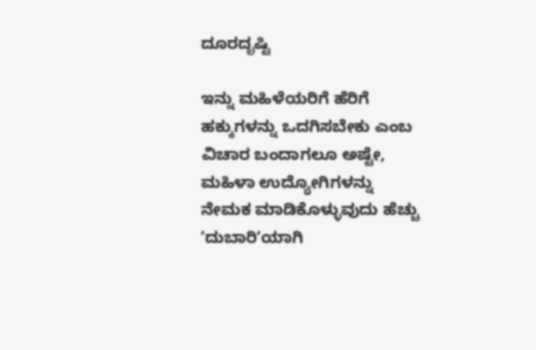ದೂರದೃಷ್ಟಿ

ಇನ್ನು ಮಹಿಳೆಯರಿಗೆ ಹೆರಿಗೆ ಹಕ್ಕುಗಳನ್ನು ಒದಗಿಸಬೇಕು ಎಂಬ ವಿಚಾರ ಬಂದಾಗಲೂ ಅಷ್ಟೇ, ಮಹಿಳಾ ಉದ್ಯೋಗಿಗಳನ್ನು ನೇಮಕ ಮಾಡಿಕೊಳ್ಳುವುದು ಹೆಚ್ಚು ʼದುಬಾರಿʼಯಾಗಿ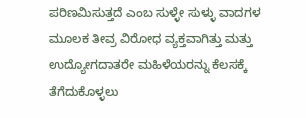ಪರಿಣಮಿಸುತ್ತದೆ ಎಂಬ ಸುಳ್ಳೇ ಸುಳ್ಳು ವಾದಗಳ ಮೂಲಕ ತೀವ್ರ ವಿರೋಧ ವ್ಯಕ್ತವಾಗಿತ್ತು ಮತ್ತು ಉದ್ಯೋಗದಾತರೇ ಮಹಿಳೆಯರನ್ನು ಕೆಲಸಕ್ಕೆ ತೆಗೆದುಕೊಳ್ಳಲು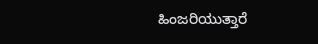ಹಿಂಜರಿಯುತ್ತಾರೆ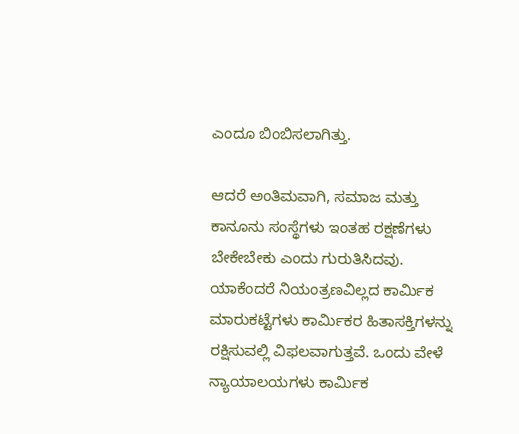ಎಂದೂ ಬಿಂಬಿಸಲಾಗಿತ್ತು.

ಆದರೆ ಅಂತಿಮವಾಗಿ, ಸಮಾಜ ಮತ್ತು ಕಾನೂನು ಸಂಸ್ಥೆಗಳು ಇಂತಹ ರಕ್ಷಣೆಗಳು ಬೇಕೇಬೇಕು ಎಂದು ಗುರುತಿಸಿದವು. ಯಾಕೆಂದರೆ ನಿಯಂತ್ರಣವಿಲ್ಲದ ಕಾರ್ಮಿಕ ಮಾರುಕಟ್ಟೆಗಳು ಕಾರ್ಮಿಕರ ಹಿತಾಸಕ್ತಿಗಳನ್ನು ರಕ್ಷಿಸುವಲ್ಲಿ ವಿಫಲವಾಗುತ್ತವೆ. ಒಂದು ವೇಳೆ ನ್ಯಾಯಾಲಯಗಳು ಕಾರ್ಮಿಕ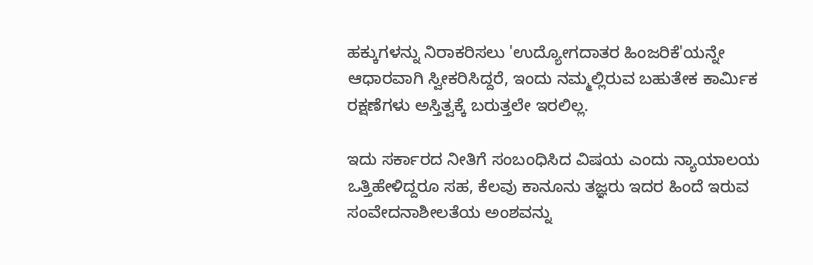ಹಕ್ಕುಗಳನ್ನು ನಿರಾಕರಿಸಲು 'ಉದ್ಯೋಗದಾತರ ಹಿಂಜರಿಕೆ'ಯನ್ನೇ ಆಧಾರವಾಗಿ ಸ್ವೀಕರಿಸಿದ್ದರೆ, ಇಂದು ನಮ್ಮಲ್ಲಿರುವ ಬಹುತೇಕ ಕಾರ್ಮಿಕ ರಕ್ಷಣೆಗಳು ಅಸ್ತಿತ್ವಕ್ಕೆ ಬರುತ್ತಲೇ ಇರಲಿಲ್ಲ.

ಇದು ಸರ್ಕಾರದ ನೀತಿಗೆ ಸಂಬಂಧಿಸಿದ ವಿಷಯ ಎಂದು ನ್ಯಾಯಾಲಯ ಒತ್ತಿಹೇಳಿದ್ದರೂ ಸಹ, ಕೆಲವು ಕಾನೂನು ತಜ್ಞರು ಇದರ ಹಿಂದೆ ಇರುವ ಸಂವೇದನಾಶೀಲತೆಯ ಅಂಶವನ್ನು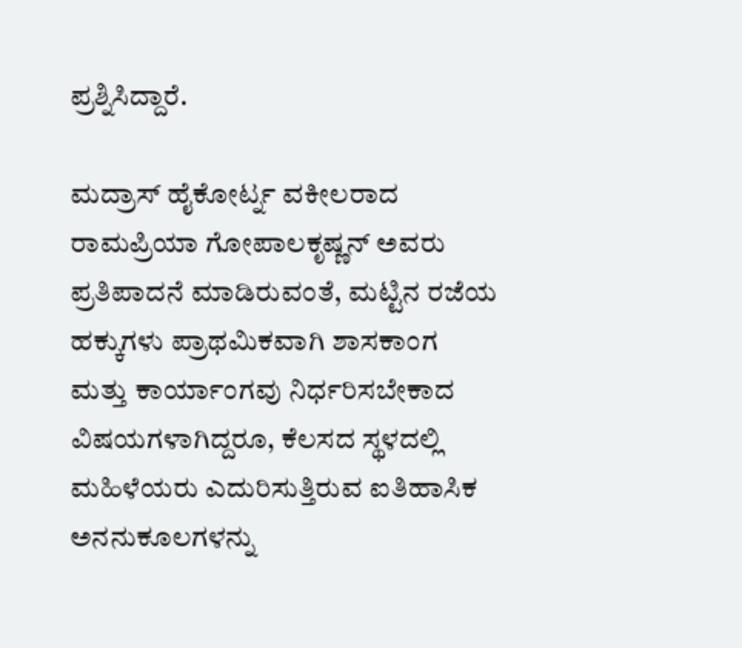ಪ್ರಶ್ನಿಸಿದ್ದಾರೆ.

ಮದ್ರಾಸ್ ಹೈಕೋರ್ಟ್ನ ವಕೀಲರಾದ ರಾಮಪ್ರಿಯಾ ಗೋಪಾಲಕೃಷ್ಣನ್ ಅವರು ಪ್ರತಿಪಾದನೆ ಮಾಡಿರುವಂತೆ, ಮಟ್ಟಿನ ರಜೆಯ ಹಕ್ಕುಗಳು ಪ್ರಾಥಮಿಕವಾಗಿ ಶಾಸಕಾಂಗ ಮತ್ತು ಕಾರ್ಯಾಂಗವು ನಿರ್ಧರಿಸಬೇಕಾದ ವಿಷಯಗಳಾಗಿದ್ದರೂ, ಕೆಲಸದ ಸ್ಥಳದಲ್ಲಿ ಮಹಿಳೆಯರು ಎದುರಿಸುತ್ತಿರುವ ಐತಿಹಾಸಿಕ ಅನನುಕೂಲಗಳನ್ನು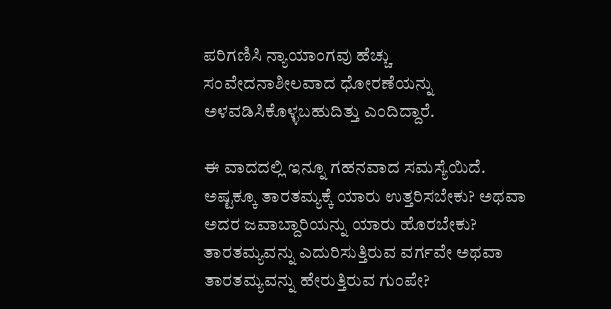ಪರಿಗಣಿಸಿ ನ್ಯಾಯಾಂಗವು ಹೆಚ್ಚು ಸಂವೇದನಾಶೀಲವಾದ ಧೋರಣೆಯನ್ನು ಅಳವಡಿಸಿಕೊಳ್ಳಬಹುದಿತ್ತು ಎಂದಿದ್ದಾರೆ.

ಈ ವಾದದಲ್ಲಿ ಇನ್ನೂ ಗಹನವಾದ ಸಮಸ್ಯೆಯಿದೆ. ಅಷ್ಟಕ್ಕೂ ತಾರತಮ್ಯಕ್ಕೆ ಯಾರು ಉತ್ತರಿಸಬೇಕು? ಅಥವಾ ಅದರ ಜವಾಬ್ದಾರಿಯನ್ನು ಯಾರು ಹೊರಬೇಕು? ತಾರತಮ್ಯವನ್ನು ಎದುರಿಸುತ್ತಿರುವ ವರ್ಗವೇ ಅಥವಾ ತಾರತಮ್ಯವನ್ನು ಹೇರುತ್ತಿರುವ ಗುಂಪೇ?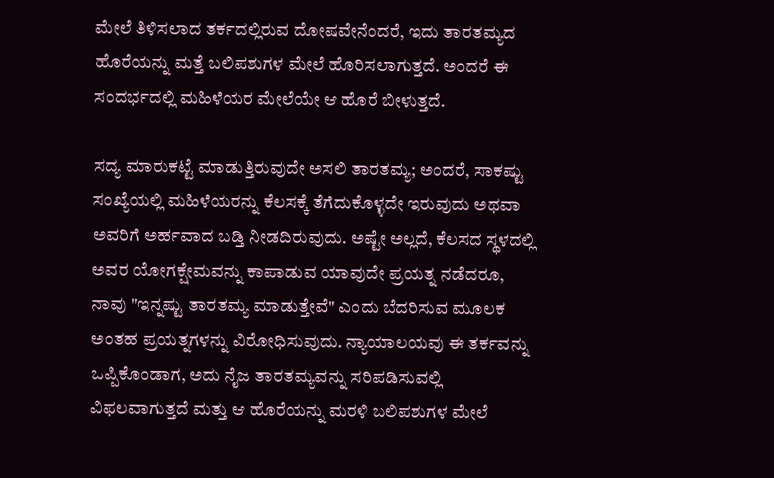ಮೇಲೆ ತಿಳಿಸಲಾದ ತರ್ಕದಲ್ಲಿರುವ ದೋಷವೇನೆಂದರೆ, ಇದು ತಾರತಮ್ಯದ ಹೊರೆಯನ್ನು ಮತ್ತೆ ಬಲಿಪಶುಗಳ ಮೇಲೆ ಹೊರಿಸಲಾಗುತ್ತದೆ. ಅಂದರೆ ಈ ಸಂದರ್ಭದಲ್ಲಿ ಮಹಿಳೆಯರ ಮೇಲೆಯೇ ಆ ಹೊರೆ ಬೀಳುತ್ತದೆ.

ಸದ್ಯ ಮಾರುಕಟ್ಟೆ ಮಾಡುತ್ತಿರುವುದೇ ಅಸಲಿ ತಾರತಮ್ಯ; ಅಂದರೆ, ಸಾಕಷ್ಟು ಸಂಖ್ಯೆಯಲ್ಲಿ ಮಹಿಳೆಯರನ್ನು ಕೆಲಸಕ್ಕೆ ತೆಗೆದುಕೊಳ್ಳದೇ ಇರುವುದು ಅಥವಾ ಅವರಿಗೆ ಅರ್ಹವಾದ ಬಡ್ತಿ ನೀಡದಿರುವುದು. ಅಷ್ಟೇ ಅಲ್ಲದೆ, ಕೆಲಸದ ಸ್ಥಳದಲ್ಲಿ ಅವರ ಯೋಗಕ್ಷೇಮವನ್ನು ಕಾಪಾಡುವ ಯಾವುದೇ ಪ್ರಯತ್ನ ನಡೆದರೂ, ನಾವು "ಇನ್ನಷ್ಟು ತಾರತಮ್ಯ ಮಾಡುತ್ತೇವೆ" ಎಂದು ಬೆದರಿಸುವ ಮೂಲಕ ಅಂತಹ ಪ್ರಯತ್ನಗಳನ್ನು ವಿರೋಧಿಸುವುದು. ನ್ಯಾಯಾಲಯವು ಈ ತರ್ಕವನ್ನು ಒಪ್ಪಿಕೊಂಡಾಗ, ಅದು ನೈಜ ತಾರತಮ್ಯವನ್ನು ಸರಿಪಡಿಸುವಲ್ಲಿ ವಿಫಲವಾಗುತ್ತದೆ ಮತ್ತು ಆ ಹೊರೆಯನ್ನು ಮರಳಿ ಬಲಿಪಶುಗಳ ಮೇಲೆ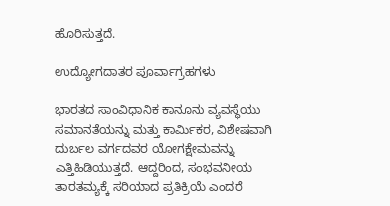ಹೊರಿಸುತ್ತದೆ.

ಉದ್ಯೋಗದಾತರ ಪೂರ್ವಾಗ್ರಹಗಳು

ಭಾರತದ ಸಾಂವಿಧಾನಿಕ ಕಾನೂನು ವ್ಯವಸ್ಥೆಯು ಸಮಾನತೆಯನ್ನು ಮತ್ತು ಕಾರ್ಮಿಕರ, ವಿಶೇಷವಾಗಿ ದುರ್ಬಲ ವರ್ಗದವರ ಯೋಗಕ್ಷೇಮವನ್ನು ಎತ್ತಿಹಿಡಿಯುತ್ತದೆ. ಆದ್ದರಿಂದ, ಸಂಭವನೀಯ ತಾರತಮ್ಯಕ್ಕೆ ಸರಿಯಾದ ಪ್ರತಿಕ್ರಿಯೆ ಎಂದರೆ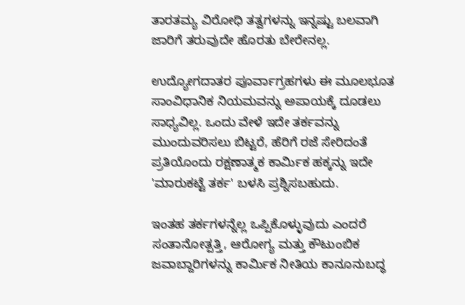ತಾರತಮ್ಯ ವಿರೋಧಿ ತತ್ವಗಳನ್ನು ಇನ್ನಷ್ಟು ಬಲವಾಗಿ ಜಾರಿಗೆ ತರುವುದೇ ಹೊರತು ಬೇರೇನಲ್ಲ.

ಉದ್ಯೋಗದಾತರ ಪೂರ್ವಾಗ್ರಹಗಳು ಈ ಮೂಲಭೂತ ಸಾಂವಿಧಾನಿಕ ನಿಯಮವನ್ನು ಅಪಾಯಕ್ಕೆ ದೂಡಲು ಸಾಧ್ಯವಿಲ್ಲ. ಒಂದು ವೇಳೆ ಇದೇ ತರ್ಕವನ್ನು ಮುಂದುವರಿಸಲು ಬಿಟ್ಟರೆ, ಹೆರಿಗೆ ರಜೆ ಸೇರಿದಂತೆ ಪ್ರತಿಯೊಂದು ರಕ್ಷಣಾತ್ಮಕ ಕಾರ್ಮಿಕ ಹಕ್ಕನ್ನು ಇದೇ 'ಮಾರುಕಟ್ಟೆ ತರ್ಕ' ಬಳಸಿ ಪ್ರಶ್ನಿಸಬಹುದು.

ಇಂತಹ ತರ್ಕಗಳನ್ನೆಲ್ಲ ಒಪ್ಪಿಕೊಳ್ಳುವುದು ಎಂದರೆ ಸಂತಾನೋತ್ಪತ್ತಿ, ಆರೋಗ್ಯ ಮತ್ತು ಕೌಟುಂಬಿಕ ಜವಾಬ್ದಾರಿಗಳನ್ನು ಕಾರ್ಮಿಕ ನೀತಿಯ ಕಾನೂನುಬದ್ಧ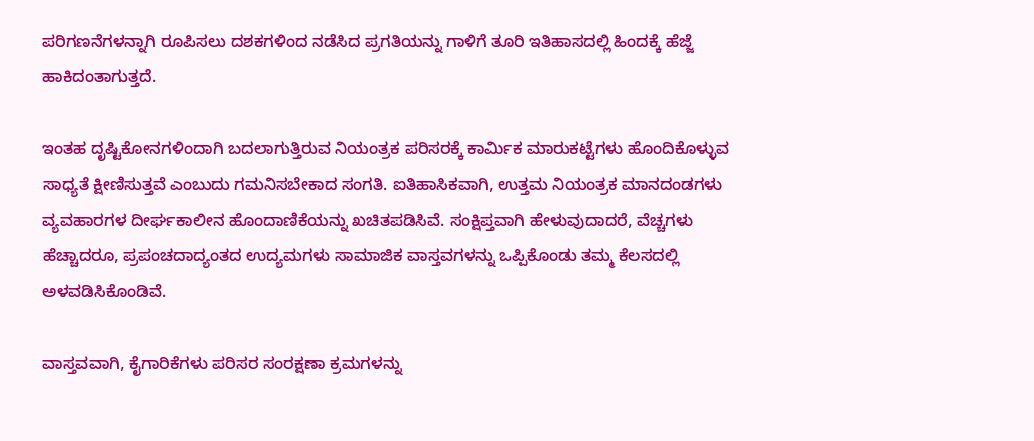ಪರಿಗಣನೆಗಳನ್ನಾಗಿ ರೂಪಿಸಲು ದಶಕಗಳಿಂದ ನಡೆಸಿದ ಪ್ರಗತಿಯನ್ನು ಗಾಳಿಗೆ ತೂರಿ ಇತಿಹಾಸದಲ್ಲಿ ಹಿಂದಕ್ಕೆ ಹೆಜ್ಜೆ ಹಾಕಿದಂತಾಗುತ್ತದೆ.

ಇಂತಹ ದೃಷ್ಟಿಕೋನಗಳಿಂದಾಗಿ ಬದಲಾಗುತ್ತಿರುವ ನಿಯಂತ್ರಕ ಪರಿಸರಕ್ಕೆ ಕಾರ್ಮಿಕ ಮಾರುಕಟ್ಟೆಗಳು ಹೊಂದಿಕೊಳ್ಳುವ ಸಾಧ್ಯತೆ ಕ್ಷೀಣಿಸುತ್ತವೆ ಎಂಬುದು ಗಮನಿಸಬೇಕಾದ ಸಂಗತಿ. ಐತಿಹಾಸಿಕವಾಗಿ, ಉತ್ತಮ ನಿಯಂತ್ರಕ ಮಾನದಂಡಗಳು ವ್ಯವಹಾರಗಳ ದೀರ್ಘಕಾಲೀನ ಹೊಂದಾಣಿಕೆಯನ್ನು ಖಚಿತಪಡಿಸಿವೆ. ಸಂಕ್ಷಿಪ್ತವಾಗಿ ಹೇಳುವುದಾದರೆ, ವೆಚ್ಚಗಳು ಹೆಚ್ಚಾದರೂ, ಪ್ರಪಂಚದಾದ್ಯಂತದ ಉದ್ಯಮಗಳು ಸಾಮಾಜಿಕ ವಾಸ್ತವಗಳನ್ನು ಒಪ್ಪಿಕೊಂಡು ತಮ್ಮ ಕೆಲಸದಲ್ಲಿ ಅಳವಡಿಸಿಕೊಂಡಿವೆ.

ವಾಸ್ತವವಾಗಿ, ಕೈಗಾರಿಕೆಗಳು ಪರಿಸರ ಸಂರಕ್ಷಣಾ ಕ್ರಮಗಳನ್ನು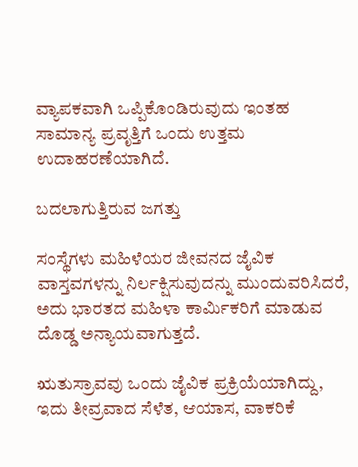ವ್ಯಾಪಕವಾಗಿ ಒಪ್ಪಿಕೊಂಡಿರುವುದು ಇಂತಹ ಸಾಮಾನ್ಯ ಪ್ರವೃತ್ತಿಗೆ ಒಂದು ಉತ್ತಮ ಉದಾಹರಣೆಯಾಗಿದೆ.

ಬದಲಾಗುತ್ತಿರುವ ಜಗತ್ತು

ಸಂಸ್ಥೆಗಳು ಮಹಿಳೆಯರ ಜೀವನದ ಜೈವಿಕ ವಾಸ್ತವಗಳನ್ನು ನಿರ್ಲಕ್ಷಿಸುವುದನ್ನು ಮುಂದುವರಿಸಿದರೆ, ಅದು ಭಾರತದ ಮಹಿಳಾ ಕಾರ್ಮಿಕರಿಗೆ ಮಾಡುವ ದೊಡ್ಡ ಅನ್ಯಾಯವಾಗುತ್ತದೆ.

ಋತುಸ್ರಾವವು ಒಂದು ಜೈವಿಕ ಪ್ರಕ್ರಿಯೆಯಾಗಿದ್ದು, ಇದು ತೀವ್ರವಾದ ಸೆಳೆತ, ಆಯಾಸ, ವಾಕರಿಕೆ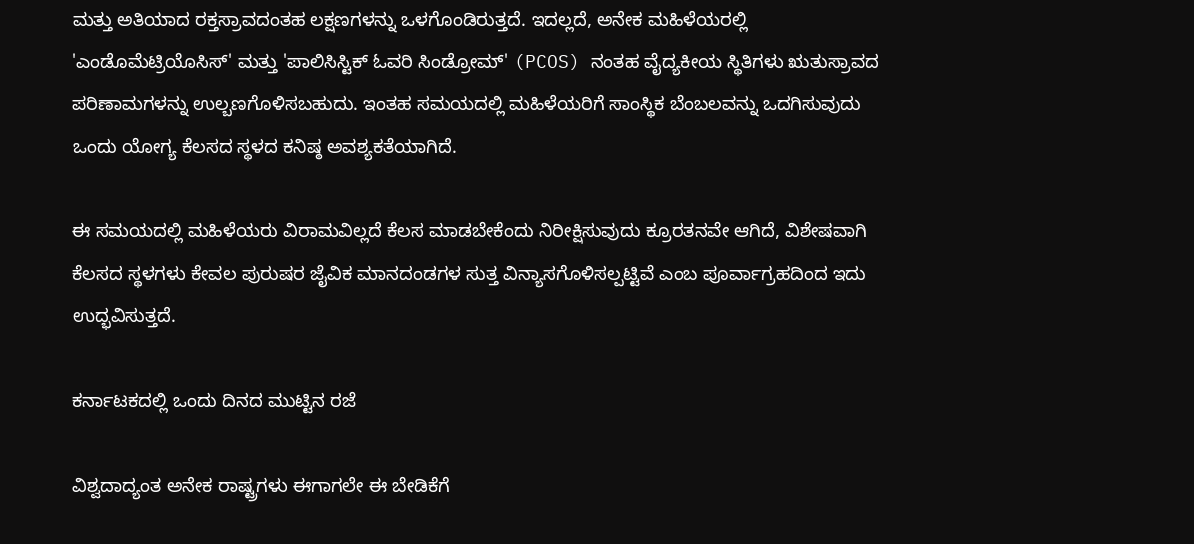ಮತ್ತು ಅತಿಯಾದ ರಕ್ತಸ್ರಾವದಂತಹ ಲಕ್ಷಣಗಳನ್ನು ಒಳಗೊಂಡಿರುತ್ತದೆ. ಇದಲ್ಲದೆ, ಅನೇಕ ಮಹಿಳೆಯರಲ್ಲಿ 'ಎಂಡೊಮೆಟ್ರಿಯೊಸಿಸ್' ಮತ್ತು 'ಪಾಲಿಸಿಸ್ಟಿಕ್ ಓವರಿ ಸಿಂಡ್ರೋಮ್' (PCOS) ನಂತಹ ವೈದ್ಯಕೀಯ ಸ್ಥಿತಿಗಳು ಋತುಸ್ರಾವದ ಪರಿಣಾಮಗಳನ್ನು ಉಲ್ಬಣಗೊಳಿಸಬಹುದು. ಇಂತಹ ಸಮಯದಲ್ಲಿ ಮಹಿಳೆಯರಿಗೆ ಸಾಂಸ್ಥಿಕ ಬೆಂಬಲವನ್ನು ಒದಗಿಸುವುದು ಒಂದು ಯೋಗ್ಯ ಕೆಲಸದ ಸ್ಥಳದ ಕನಿಷ್ಠ ಅವಶ್ಯಕತೆಯಾಗಿದೆ.

ಈ ಸಮಯದಲ್ಲಿ ಮಹಿಳೆಯರು ವಿರಾಮವಿಲ್ಲದೆ ಕೆಲಸ ಮಾಡಬೇಕೆಂದು ನಿರೀಕ್ಷಿಸುವುದು ಕ್ರೂರತನವೇ ಆಗಿದೆ, ವಿಶೇಷವಾಗಿ ಕೆಲಸದ ಸ್ಥಳಗಳು ಕೇವಲ ಪುರುಷರ ಜೈವಿಕ ಮಾನದಂಡಗಳ ಸುತ್ತ ವಿನ್ಯಾಸಗೊಳಿಸಲ್ಪಟ್ಟಿವೆ ಎಂಬ ಪೂರ್ವಾಗ್ರಹದಿಂದ ಇದು ಉದ್ಭವಿಸುತ್ತದೆ.

ಕರ್ನಾಟಕದಲ್ಲಿ ಒಂದು ದಿನದ ಮುಟ್ಟಿನ ರಜೆ

ವಿಶ್ವದಾದ್ಯಂತ ಅನೇಕ ರಾಷ್ಟ್ರಗಳು ಈಗಾಗಲೇ ಈ ಬೇಡಿಕೆಗೆ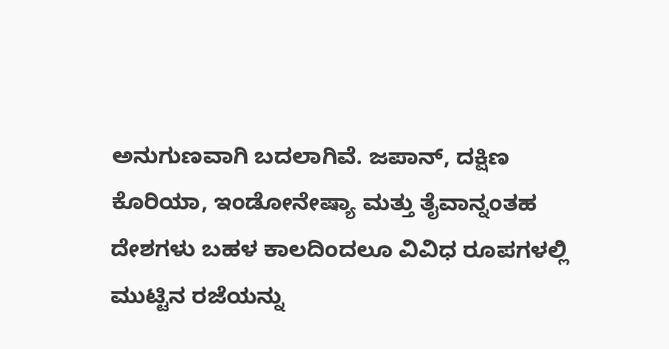ಅನುಗುಣವಾಗಿ ಬದಲಾಗಿವೆ. ಜಪಾನ್, ದಕ್ಷಿಣ ಕೊರಿಯಾ, ಇಂಡೋನೇಷ್ಯಾ ಮತ್ತು ತೈವಾನ್ನಂತಹ ದೇಶಗಳು ಬಹಳ ಕಾಲದಿಂದಲೂ ವಿವಿಧ ರೂಪಗಳಲ್ಲಿ ಮುಟ್ಟಿನ ರಜೆಯನ್ನು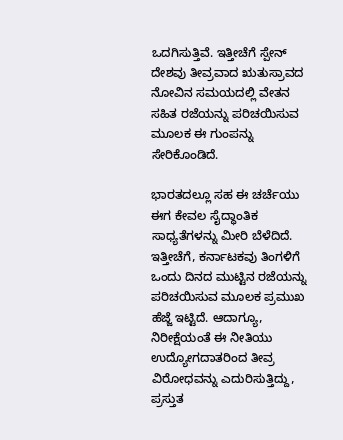ಒದಗಿಸುತ್ತಿವೆ. ಇತ್ತೀಚೆಗೆ ಸ್ಪೇನ್ ದೇಶವು ತೀವ್ರವಾದ ಋತುಸ್ರಾವದ ನೋವಿನ ಸಮಯದಲ್ಲಿ ವೇತನ ಸಹಿತ ರಜೆಯನ್ನು ಪರಿಚಯಿಸುವ ಮೂಲಕ ಈ ಗುಂಪನ್ನು ಸೇರಿಕೊಂಡಿದೆ.

ಭಾರತದಲ್ಲೂ ಸಹ ಈ ಚರ್ಚೆಯು ಈಗ ಕೇವಲ ಸೈದ್ಧಾಂತಿಕ ಸಾಧ್ಯತೆಗಳನ್ನು ಮೀರಿ ಬೆಳೆದಿದೆ. ಇತ್ತೀಚೆಗೆ, ಕರ್ನಾಟಕವು ತಿಂಗಳಿಗೆ ಒಂದು ದಿನದ ಮುಟ್ಟಿನ ರಜೆಯನ್ನು ಪರಿಚಯಿಸುವ ಮೂಲಕ ಪ್ರಮುಖ ಹೆಜ್ಜೆ ಇಟ್ಟಿದೆ. ಆದಾಗ್ಯೂ, ನಿರೀಕ್ಷೆಯಂತೆ ಈ ನೀತಿಯು ಉದ್ಯೋಗದಾತರಿಂದ ತೀವ್ರ ವಿರೋಧವನ್ನು ಎದುರಿಸುತ್ತಿದ್ದು, ಪ್ರಸ್ತುತ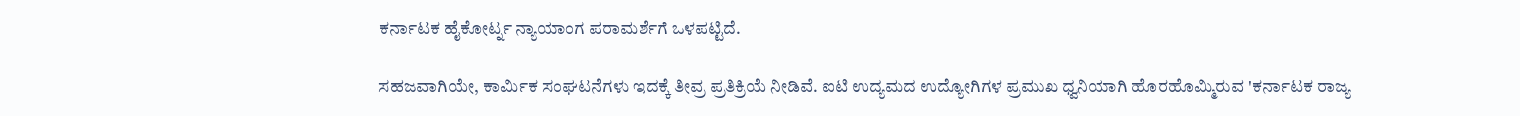ಕರ್ನಾಟಕ ಹೈಕೋರ್ಟ್ನ ನ್ಯಾಯಾಂಗ ಪರಾಮರ್ಶೆಗೆ ಒಳಪಟ್ಟಿದೆ.

ಸಹಜವಾಗಿಯೇ, ಕಾರ್ಮಿಕ ಸಂಘಟನೆಗಳು ಇದಕ್ಕೆ ತೀವ್ರ ಪ್ರತಿಕ್ರಿಯೆ ನೀಡಿವೆ. ಐಟಿ ಉದ್ಯಮದ ಉದ್ಯೋಗಿಗಳ ಪ್ರಮುಖ ಧ್ವನಿಯಾಗಿ ಹೊರಹೊಮ್ಮಿರುವ 'ಕರ್ನಾಟಕ ರಾಜ್ಯ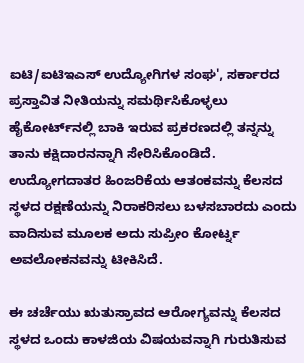ಐಟಿ/ಐಟಿಇಎಸ್ ಉದ್ಯೋಗಿಗಳ ಸಂಘ', ಸರ್ಕಾರದ ಪ್ರಸ್ತಾವಿತ ನೀತಿಯನ್ನು ಸಮರ್ಥಿಸಿಕೊಳ್ಳಲು ಹೈಕೋರ್ಟ್‌ನಲ್ಲಿ ಬಾಕಿ ಇರುವ ಪ್ರಕರಣದಲ್ಲಿ ತನ್ನನ್ನು ತಾನು ಕಕ್ಷಿದಾರನನ್ನಾಗಿ ಸೇರಿಸಿಕೊಂಡಿದೆ. ಉದ್ಯೋಗದಾತರ ಹಿಂಜರಿಕೆಯ ಆತಂಕವನ್ನು ಕೆಲಸದ ಸ್ಥಳದ ರಕ್ಷಣೆಯನ್ನು ನಿರಾಕರಿಸಲು ಬಳಸಬಾರದು ಎಂದು ವಾದಿಸುವ ಮೂಲಕ ಅದು ಸುಪ್ರೀಂ ಕೋರ್ಟ್ನ ಅವಲೋಕನವನ್ನು ಟೀಕಿಸಿದೆ.

ಈ ಚರ್ಚೆಯು ಋತುಸ್ರಾವದ ಆರೋಗ್ಯವನ್ನು ಕೆಲಸದ ಸ್ಥಳದ ಒಂದು ಕಾಳಜಿಯ ವಿಷಯವನ್ನಾಗಿ ಗುರುತಿಸುವ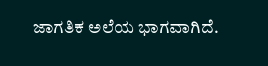ಜಾಗತಿಕ ಅಲೆಯ ಭಾಗವಾಗಿದೆ.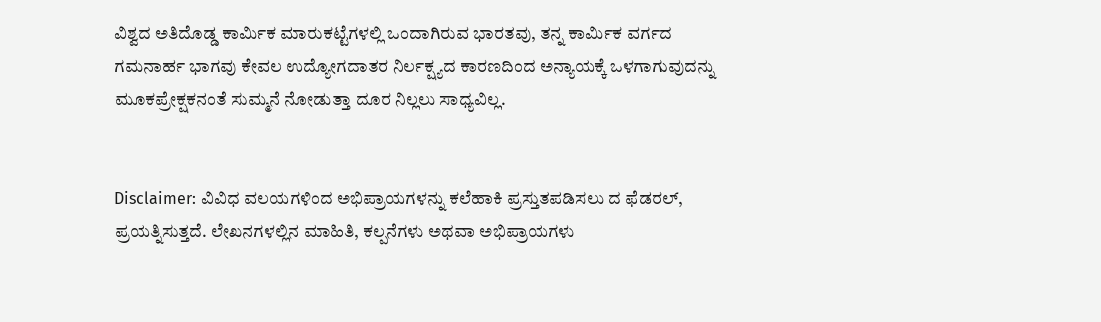ವಿಶ್ವದ ಅತಿದೊಡ್ಡ ಕಾರ್ಮಿಕ ಮಾರುಕಟ್ಟೆಗಳಲ್ಲಿ ಒಂದಾಗಿರುವ ಭಾರತವು, ತನ್ನ ಕಾರ್ಮಿಕ ವರ್ಗದ ಗಮನಾರ್ಹ ಭಾಗವು ಕೇವಲ ಉದ್ಯೋಗದಾತರ ನಿರ್ಲಕ್ಷ್ಯದ ಕಾರಣದಿಂದ ಅನ್ಯಾಯಕ್ಕೆ ಒಳಗಾಗುವುದನ್ನು ಮೂಕಪ್ರೇಕ್ಷಕನಂತೆ ಸುಮ್ಮನೆ ನೋಡುತ್ತಾ ದೂರ ನಿಲ್ಲಲು ಸಾಧ್ಯವಿಲ್ಲ.


Disclaimer: ವಿವಿಧ ವಲಯಗಳಿಂದ ಅಭಿಪ್ರಾಯಗಳನ್ನು ಕಲೆಹಾಕಿ ಪ್ರಸ್ತುತಪಡಿಸಲು ದ ಫೆಡರಲ್, ಪ್ರಯತ್ನಿಸುತ್ತದೆ. ಲೇಖನಗಳಲ್ಲಿನ ಮಾಹಿತಿ, ಕಲ್ಪನೆಗಳು ಅಥವಾ ಅಭಿಪ್ರಾಯಗಳು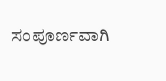ಸಂಪೂರ್ಣವಾಗಿ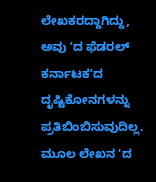ಲೇಖಕರದ್ದಾಗಿದ್ದು, ಅವು ʼದ ಫೆಡರಲ್‌ ಕರ್ನಾಟಕʼದ ದೃಷ್ಟಿಕೋನಗಳನ್ನು ಪ್ರತಿಬಿಂಬಿಸುವುದಿಲ್ಲ. ಮೂಲ ಲೇಖನ 'ದ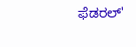ಫೆಡರಲ್‌'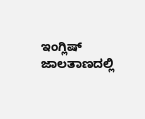ಇಂಗ್ಲಿಷ್‌ ಜಾಲತಾಣದಲ್ಲಿ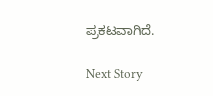ಪ್ರಕಟವಾಗಿದೆ.

Next Story